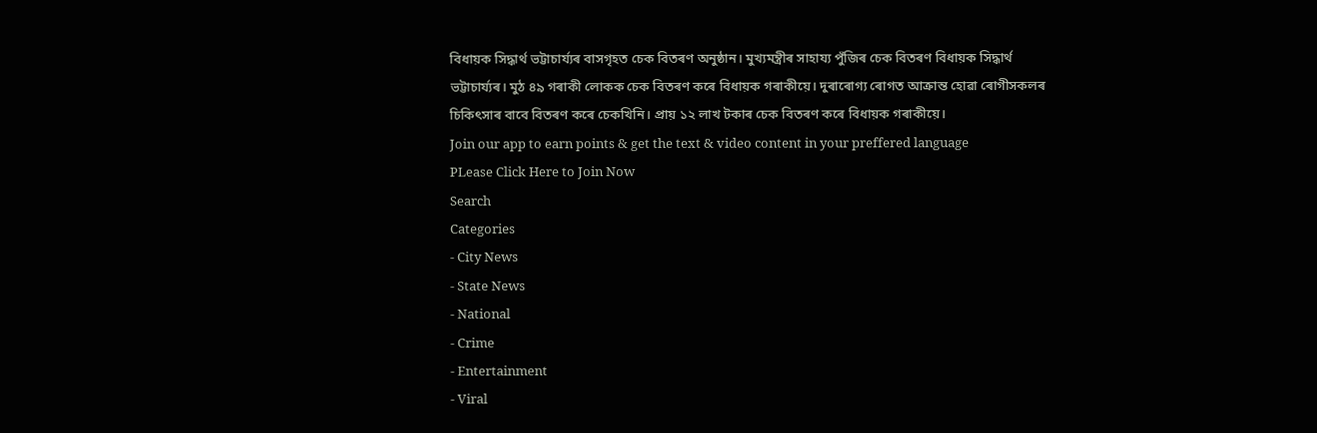বিধায়ক সিদ্ধাৰ্থ ভট্টাচাৰ্য্যৰ বাসগৃহত চেক বিতৰণ অনুষ্ঠান। মুখ্যমন্ত্ৰীৰ সাহায্য পুঁজিৰ চেক বিতৰণ বিধায়ক সিদ্ধাৰ্থ ভট্টাচাৰ্য্যৰ। মুঠ ৪৯ গৰাকী লোকক চেক বিতৰণ কৰে বিধায়ক গৰাকীয়ে। দুৰাৰোগ্য ৰোগত আক্ৰান্ত হোৱা ৰোগীসকলৰ চিকিৎসাৰ বাবে বিতৰণ কৰে চেকখিনি। প্ৰায় ১২ লাখ টকাৰ চেক বিতৰণ কৰে বিধায়ক গৰাকীয়ে।
Join our app to earn points & get the text & video content in your preffered language
PLease Click Here to Join Now
Search
Categories
- City News
- State News
- National
- Crime
- Entertainment
- Viral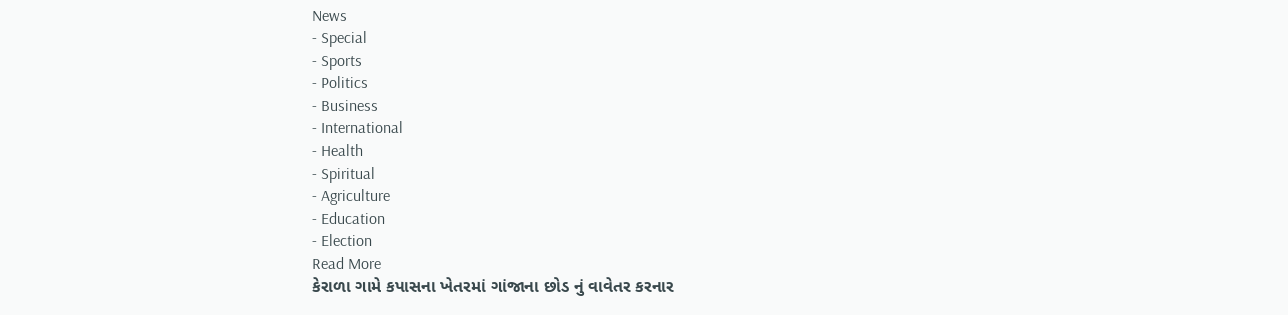News
- Special
- Sports
- Politics
- Business
- International
- Health
- Spiritual
- Agriculture
- Education
- Election
Read More
કેરાળા ગામે કપાસના ખેતરમાં ગાંજાના છોડ નું વાવેતર કરનાર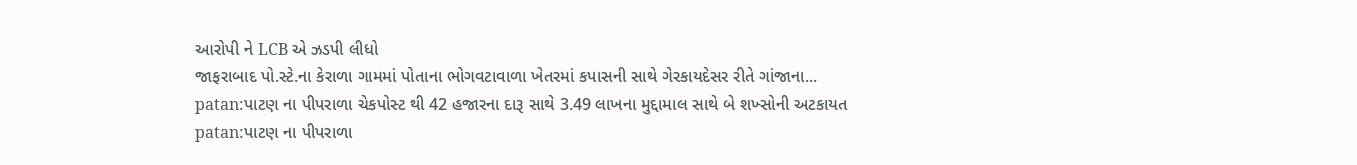આરોપી ને LCB એ ઝડપી લીધો
જાફરાબાદ પો.સ્ટે.ના કેરાળા ગામમાં પોતાના ભોગવટાવાળા ખેતરમાં કપાસની સાથે ગેરકાયદેસર રીતે ગાંજાના...
patan:પાટણ ના પીપરાળા ચેકપોસ્ટ થી 42 હજારના દારૂ સાથે 3.49 લાખના મુદ્દામાલ સાથે બે શખ્સોની અટકાયત
patan:પાટણ ના પીપરાળા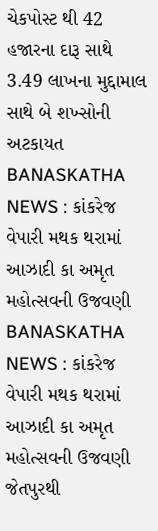ચેકપોસ્ટ થી 42 હજારના દારૂ સાથે 3.49 લાખના મુદ્દામાલ સાથે બે શખ્સોની અટકાયત
BANASKATHA NEWS : કાંકરેજ વેપારી મથક થરામાં આઝાદી કા અમૃત મહોત્સવની ઉજવણી
BANASKATHA NEWS : કાંકરેજ વેપારી મથક થરામાં આઝાદી કા અમૃત મહોત્સવની ઉજવણી
જેતપુરથી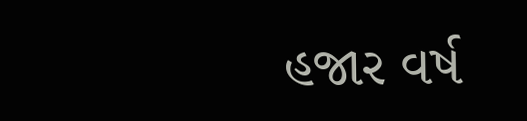હજાર વર્ષ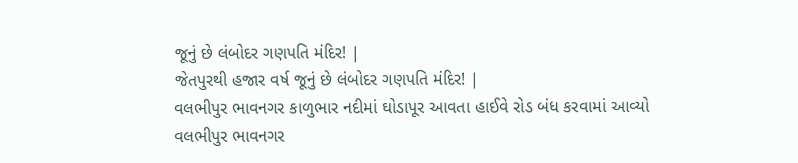જૂનું છે લંબોદર ગણપતિ મંદિર! |
જેતપુરથી હજાર વર્ષ જૂનું છે લંબોદર ગણપતિ મંદિર! |
વલભીપુર ભાવનગર કાળુભાર નદીમાં ઘોડાપૂર આવતા હાઈવે રોડ બંધ કરવામાં આવ્યો
વલભીપુર ભાવનગર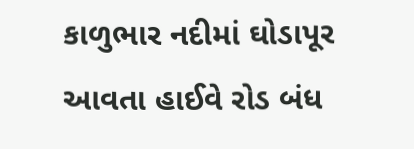કાળુભાર નદીમાં ઘોડાપૂર આવતા હાઈવે રોડ બંધ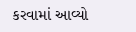કરવામાં આવ્યો